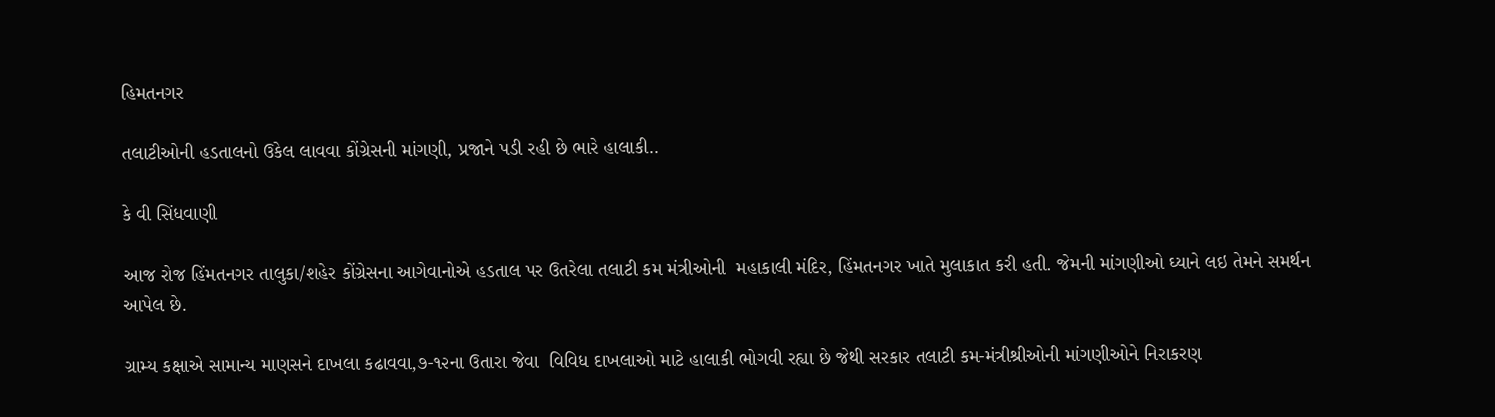હિમતનગર

તલાટીઓની હડતાલનો ઉકેલ લાવવા કોંગ્રેસની માંગણી, પ્રજાને પડી રહી છે ભારે હાલાકી..

કે વી સિંધવાણી

આજ રોજ હિંમતનગર તાલુકા/શહેર કોંગ્રેસના આગેવાનોએ હડતાલ પર ઉતરેલા તલાટી કમ મંત્રીઓની  મહાકાલી મંદિર, હિંમતનગર ખાતે મુલાકાત કરી હતી. જેમની માંગણીઓ ઘ્યાને લઇ તેમને સમર્થન આપેલ છે.

ગ્રામ્ય કક્ષાએ સામાન્ય માણસને દાખલા કઢાવવા,૭-૧૨ના ઉતારા જેવા  વિવિધ દાખલાઓ માટે હાલાકી ભોગવી રહ્યા છે જેથી સરકાર તલાટી કમ-મંત્રીશ્રીઓની માંગણીઓને નિરાકરણ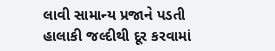લાવી સામાન્ય પ્રજાને પડતી હાલાકી જલ્દીથી દૂર કરવામાં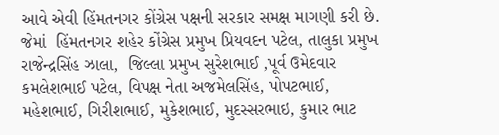આવે એવી હિંમતનગર કોંગ્રેસ પક્ષની સરકાર સમક્ષ માગણી કરી છે. જેમાં  હિંમતનગર શહેર કોંગ્રેસ પ્રમુખ પ્રિયવદન પટેલ, તાલુકા પ્રમુખ રાજેન્દ્રસિંહ ઝાલા,  જિલ્લા પ્રમુખ સુરેશભાઈ ,પૂર્વ ઉમેદવાર કમલેશભાઈ પટેલ, વિપક્ષ નેતા અજમેલસિંહ, પોપટભાઈ, મહેશભાઈ, ગિરીશભાઈ, મુકેશભાઈ, મુદસ્સરભાઇ, કુમાર ભાટ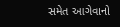સમેત આગેવાનો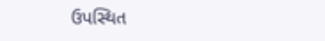ઉપસ્થિત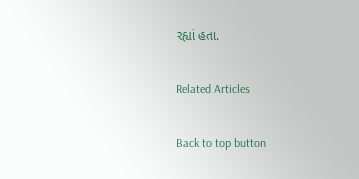રહ્યાં હતા.

Related Articles

Back to top button